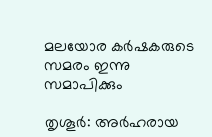മലയോര കർഷകരുടെ സമരം ഇന്നു സമാപിക്കും

തൃശൂർ: അർഹരായ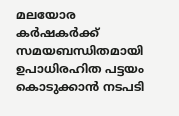മലയോര കർഷകർക്ക് സമയബന്ധിതമായി ഉപാധിരഹിത പട്ടയം കൊടുക്കാൻ നടപടി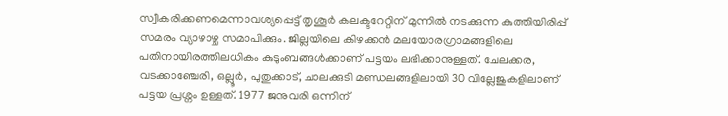സ്വീകരിക്കണമെന്നാവശ്യപ്പെട്ട് തൃശൂർ കലക്ടറേറ്റിന് മുന്നിൽ നടക്കുന്ന കുത്തിയിരിപ്പ് സമരം വ്യാഴാഴ്ച സമാപിക്കും. ജില്ലയിലെ കിഴക്കൻ മലയോരഗ്രാമങ്ങളിലെ പതിനായിരത്തിലധികം കുടുംബങ്ങൾക്കാണ് പട്ടയം ലഭിക്കാനുള്ളത്. ചേലക്കര, വടക്കാഞ്ചേരി, ഒല്ലൂർ, പുതുക്കാട്, ചാലക്കുടി മണ്ഡലങ്ങളിലായി 30 വില്ലേജുകളിലാണ് പട്ടയ പ്രശ്നം ഉള്ളത്. 1977 ജനുവരി ഒന്നിന്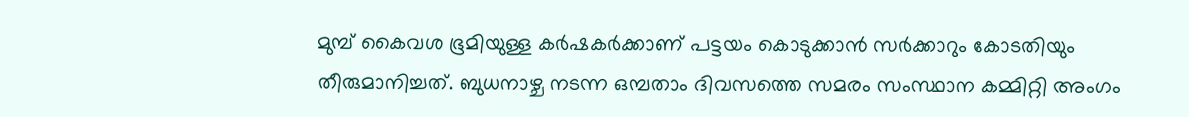മുമ്പ് കൈവശ ഭൂമിയുള്ള കർഷകർക്കാണ് പട്ടയം കൊടുക്കാൻ സർക്കാറും കോടതിയും തീരുമാനിച്ചത്. ബുധനാഴ്ച നടന്ന ഒമ്പതാം ദിവസത്തെ സമരം സംസ്ഥാന കമ്മിറ്റി അംഗം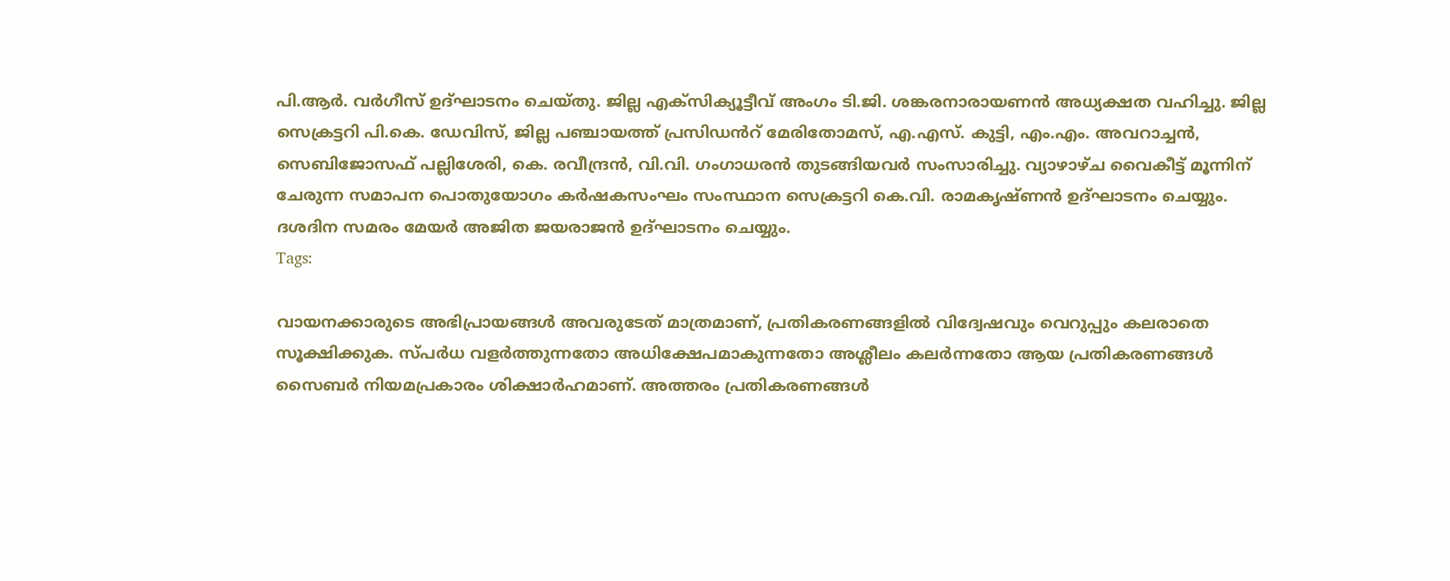പി.ആർ. വർഗീസ് ഉദ്ഘാടനം ചെയ്തു. ജില്ല എക്സിക്യൂട്ടീവ് അംഗം ടി.ജി. ശങ്കരനാരായണൻ അധ്യക്ഷത വഹിച്ചു. ജില്ല സെക്രട്ടറി പി.കെ. ഡേവിസ്, ജില്ല പഞ്ചായത്ത് പ്രസിഡൻറ് മേരിതോമസ്, എ.എസ്. കുട്ടി, എം.എം. അവറാച്ചൻ, സെബിജോസഫ് പല്ലിശേരി, കെ. രവീന്ദ്രൻ, വി.വി. ഗംഗാധരൻ തുടങ്ങിയവർ സംസാരിച്ചു. വ്യാഴാഴ്ച വൈകീട്ട് മൂന്നിന് ചേരുന്ന സമാപന പൊതുയോഗം കർഷകസംഘം സംസ്ഥാന സെക്രട്ടറി കെ.വി. രാമകൃഷ്ണൻ ഉദ്ഘാടനം ചെയ്യും. ദശദിന സമരം മേയർ അജിത ജയരാജൻ ഉദ്ഘാടനം ചെയ്യും.
Tags:

വായനക്കാരുടെ അഭിപ്രായങ്ങള്‍ അവരുടേത് മാത്രമാണ്, പ്രതികരണങ്ങളിൽ വിദ്വേഷവും വെറുപ്പും കലരാതെ സൂക്ഷിക്കുക. സ്പർധ വളർത്തുന്നതോ അധിക്ഷേപമാകുന്നതോ അശ്ലീലം കലർന്നതോ ആയ പ്രതികരണങ്ങൾ സൈബർ നിയമപ്രകാരം ശിക്ഷാർഹമാണ്. അത്തരം പ്രതികരണങ്ങൾ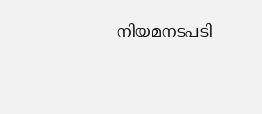നിയമനടപടി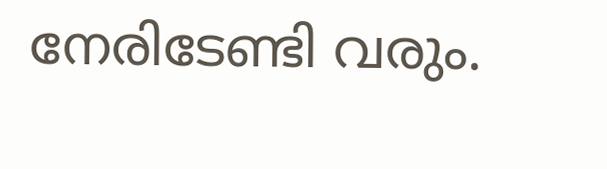നേരിടേണ്ടി വരും.